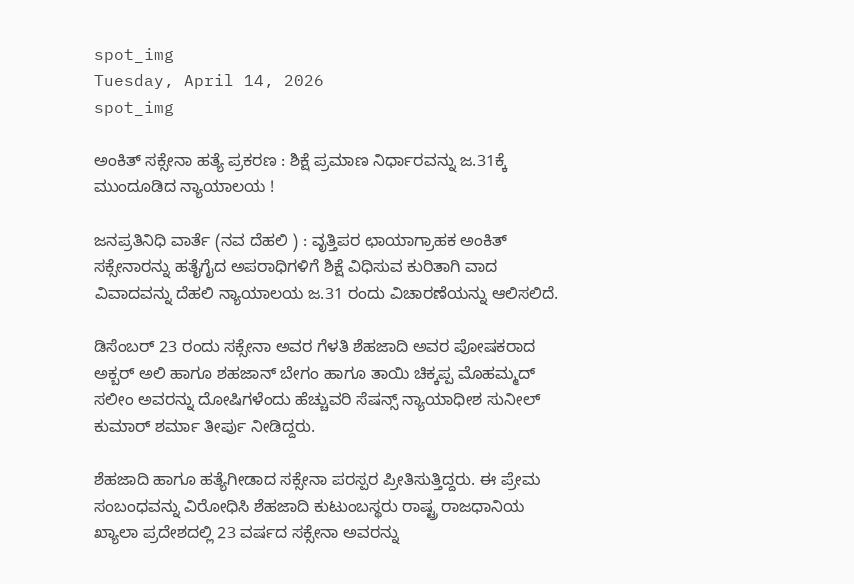spot_img
Tuesday, April 14, 2026
spot_img

ಅಂಕಿತ್‌ ಸಕ್ಸೇನಾ ಹತ್ಯೆ ಪ್ರಕರಣ : ಶಿಕ್ಷೆ ಪ್ರಮಾಣ ನಿರ್ಧಾರವನ್ನು ಜ.31ಕ್ಕೆ ಮುಂದೂಡಿದ ನ್ಯಾಯಾಲಯ !

ಜನಪ್ರತಿನಿಧಿ ವಾರ್ತೆ (ನವ ದೆಹಲಿ ) : ವೃತ್ತಿಪರ ಛಾಯಾಗ್ರಾಹಕ ಅಂಕಿತ್‌ ಸಕ್ಸೇನಾರನ್ನು ಹತೈಗೈದ ಅಪರಾಧಿಗಳಿಗೆ ಶಿಕ್ಷೆ ವಿಧಿಸುವ ಕುರಿತಾಗಿ ವಾದ ವಿವಾದವನ್ನು ದೆಹಲಿ ನ್ಯಾಯಾಲಯ ಜ.31 ರಂದು ವಿಚಾರಣೆಯನ್ನು ಆಲಿಸಲಿದೆ.

ಡಿಸೆಂಬರ್‌ 23 ರಂದು ಸಕ್ಸೇನಾ ಅವರ ಗೆಳತಿ ಶೆಹಜಾದಿ ಅವರ ಪೋಷಕರಾದ ಅಕ್ಬರ್‌ ಅಲಿ ಹಾಗೂ ಶಹಜಾನ್‌ ಬೇಗಂ ಹಾಗೂ ತಾಯಿ ಚಿಕ್ಕಪ್ಪ ಮೊಹಮ್ಮದ್‌ ಸಲೀಂ ಅವರನ್ನು ದೋಷಿಗಳೆಂದು ಹೆಚ್ಚುವರಿ ಸೆಷನ್ಸ್‌ ನ್ಯಾಯಾಧೀಶ ಸುನೀಲ್‌ ಕುಮಾರ್‌ ಶರ್ಮಾ ತೀರ್ಪು ನೀಡಿದ್ದರು.

ಶೆಹಜಾದಿ ಹಾಗೂ ಹತ್ಯೆಗೀಡಾದ ಸಕ್ಸೇನಾ ಪರಸ್ಪರ ಪ್ರೀತಿಸುತ್ತಿದ್ದರು. ಈ ಪ್ರೇಮ ಸಂಬಂಧವನ್ನು ವಿರೋಧಿಸಿ ಶೆಹಜಾದಿ ಕುಟುಂಬಸ್ಥರು ರಾಷ್ಟ್ರ ರಾಜಧಾನಿಯ ಖ್ಯಾಲಾ ಪ್ರದೇಶದಲ್ಲಿ 23 ವರ್ಷದ ಸಕ್ಸೇನಾ ಅವರನ್ನು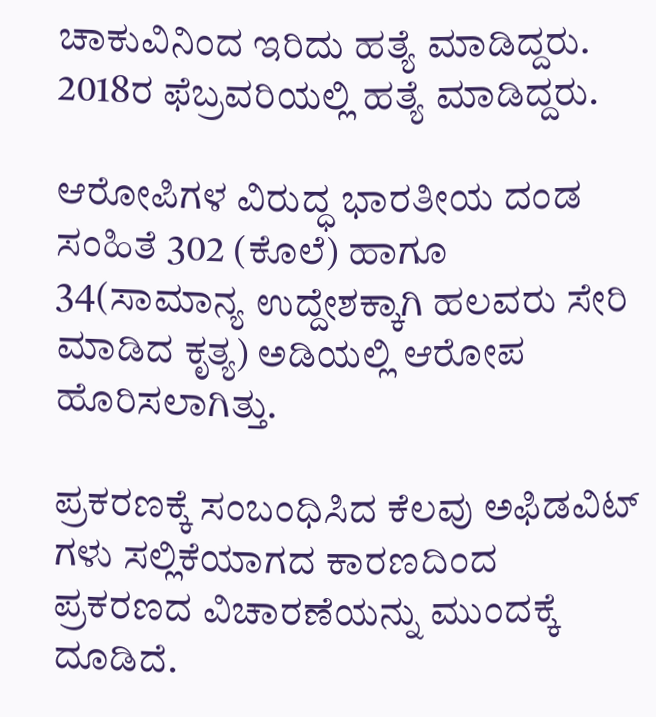ಚಾಕುವಿನಿಂದ ಇರಿದು ಹತ್ಯೆ ಮಾಡಿದ್ದರು. 2018ರ ಫೆಬ್ರವರಿಯಲ್ಲಿ ಹತ್ಯೆ ಮಾಡಿದ್ದರು.

ಆರೋಪಿಗಳ ವಿರುದ್ಧ ಭಾರತೀಯ ದಂಡ ಸಂಹಿತೆ 302 (ಕೊಲೆ) ಹಾಗೂ 34(ಸಾಮಾನ್ಯ ಉದ್ದೇಶಕ್ಕಾಗಿ ಹಲವರು ಸೇರಿ ಮಾಡಿದ ಕೃತ್ಯ) ಅಡಿಯಲ್ಲಿ ಆರೋಪ ಹೊರಿಸಲಾಗಿತ್ತು.

ಪ್ರಕರಣಕ್ಕೆ ಸಂಬಂಧಿಸಿದ ಕೆಲವು ಅಫಿಡವಿಟ್‌ ಗಳು ಸಲ್ಲಿಕೆಯಾಗದ ಕಾರಣದಿಂದ ಪ್ರಕರಣದ ವಿಚಾರಣೆಯನ್ನು ಮುಂದಕ್ಕೆ ದೂಡಿದೆ.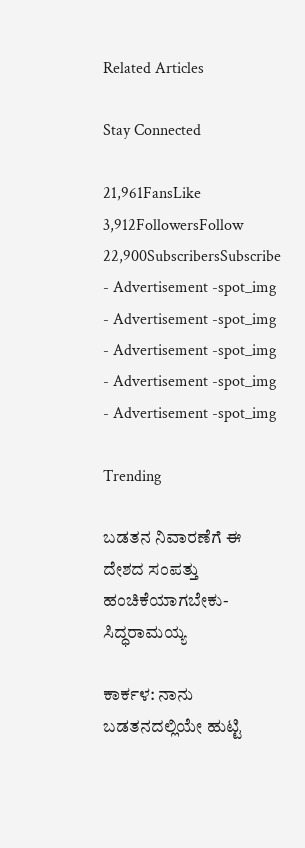Related Articles

Stay Connected

21,961FansLike
3,912FollowersFollow
22,900SubscribersSubscribe
- Advertisement -spot_img
- Advertisement -spot_img
- Advertisement -spot_img
- Advertisement -spot_img
- Advertisement -spot_img

Trending

ಬಡತನ ನಿವಾರಣೆಗೆ ಈ ದೇಶದ ಸಂಪತ್ತು ಹಂಚಿಕೆಯಾಗಬೇಕು-ಸಿದ್ಧರಾಮಯ್ಯ

ಕಾರ್ಕಳ: ನಾನು ಬಡತನದಲ್ಲಿಯೇ ಹುಟ್ಟಿ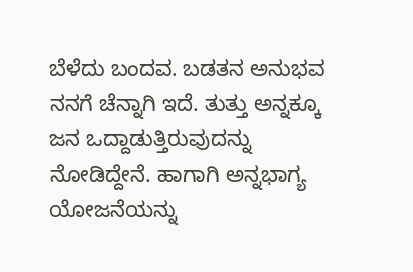ಬೆಳೆದು ಬಂದವ. ಬಡತನ ಅನುಭವ ನನಗೆ ಚೆನ್ನಾಗಿ ಇದೆ. ತುತ್ತು ಅನ್ನಕ್ಕೂ ಜನ ಒದ್ದಾಡುತ್ತಿರುವುದನ್ನು ನೋಡಿದ್ದೇನೆ. ಹಾಗಾಗಿ ಅನ್ನಭಾಗ್ಯ ಯೋಜನೆಯನ್ನು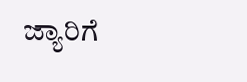ಜ್ಯಾರಿಗೆ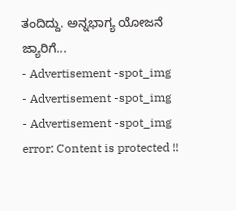ತಂದಿದ್ದು. ಅನ್ನಭಾಗ್ಯ ಯೋಜನೆ ಜ್ಯಾರಿಗೆ...
- Advertisement -spot_img
- Advertisement -spot_img
- Advertisement -spot_img
error: Content is protected !!